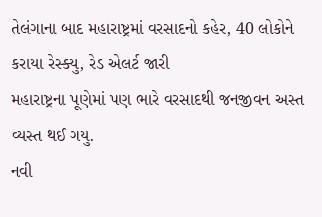તેલંગાના બાદ મહારાષ્ટ્રમાં વરસાદનો કહેર, 40 લોકોને કરાયા રેસ્ક્યુ, રેડ એલર્ટ જારી
મહારાષ્ટ્રના પૂણેમાં પણ ભારે વરસાદથી જનજીવન અસ્ત વ્યસ્ત થઈ ગયુ.
નવી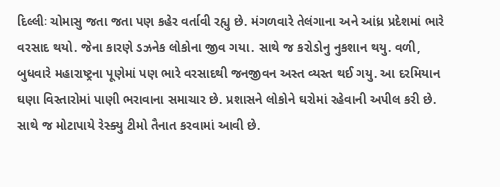દિલ્લીઃ ચોમાસુ જતા જતા પણ કહેર વર્તાવી રહ્યુ છે. મંગળવારે તેલંગાના અને આંધ્ર પ્રદેશમાં ભારે વરસાદ થયો. જેના કારણે ડઝનેક લોકોના જીવ ગયા. સાથે જ કરોડોનુ નુકશાન થયુ. વળી, બુધવારે મહારાષ્ટ્રના પૂણેમાં પણ ભારે વરસાદથી જનજીવન અસ્ત વ્યસ્ત થઈ ગયુ. આ દરમિયાન ઘણા વિસ્તારોમાં પાણી ભરાવાના સમાચાર છે. પ્રશાસને લોકોને ઘરોમાં રહેવાની અપીલ કરી છે. સાથે જ મોટાપાયે રેસ્ક્યુ ટીમો તૈનાત કરવામાં આવી છે.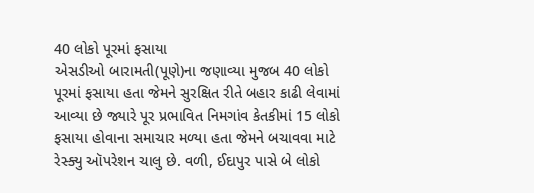40 લોકો પૂરમાં ફસાયા
એસડીઓ બારામતી(પૂણે)ના જણાવ્યા મુજબ 40 લોકો પૂરમાં ફસાયા હતા જેમને સુરક્ષિત રીતે બહાર કાઢી લેવામાં આવ્યા છે જ્યારે પૂર પ્રભાવિત નિમગાંવ કેતકીમાં 15 લોકો ફસાયા હોવાના સમાચાર મળ્યા હતા જેમને બચાવવા માટે રેસ્ક્યુ ઑપરેશન ચાલુ છે. વળી, ઈદાપુર પાસે બે લોકો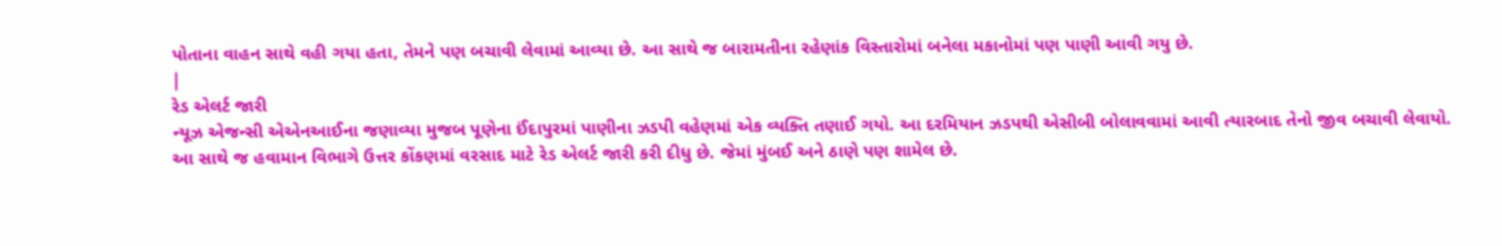પોતાના વાહન સાથે વહી ગયા હતા, તેમને પણ બચાવી લેવામાં આવ્યા છે. આ સાથે જ બારામતીના રહેણાંક વિસ્તારોમાં બનેલા મકાનોમાં પણ પાણી આવી ગયુ છે.
|
રેડ એલર્ટ જારી
ન્યૂઝ એજન્સી એએનઆઈના જણાવ્યા મુજબ પૂણેના ઈંદાપુરમાં પાણીના ઝડપી વહેણમાં એક વ્યક્તિ તણાઈ ગયો. આ દરમિયાન ઝડપથી એસીબી બોલાવવામાં આવી ત્યારબાદ તેનો જીવ બચાવી લેવાયો. આ સાથે જ હવામાન વિભાગે ઉત્તર કોંકણમાં વરસાદ માટે રેડ એલર્ટ જારી કરી દીધુ છે. જેમાં મુંબઈ અને ઠાણે પણ શામેલ છે.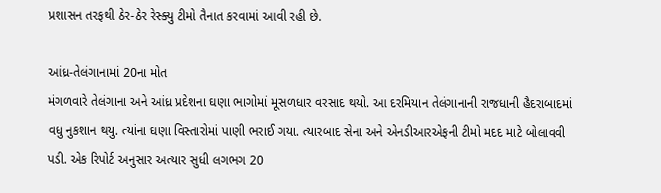પ્રશાસન તરફથી ઠેર-ઠેર રેસ્ક્યુ ટીમો તૈનાત કરવામાં આવી રહી છે.

આંધ્ર-તેલંગાનામાં 20ના મોત
મંગળવારે તેલંગાના અને આંધ્ર પ્રદેશના ઘણા ભાગોમાં મૂસળધાર વરસાદ થયો. આ દરમિયાન તેલંગાનાની રાજધાની હૈદરાબાદમાં વધુ નુકશાન થયુ. ત્યાંના ઘણા વિસ્તારોમાં પાણી ભરાઈ ગયા. ત્યારબાદ સેના અને એનડીઆરએફની ટીમો મદદ માટે બોલાવવી પડી. એક રિપોર્ટ અનુસાર અત્યાર સુધી લગભગ 20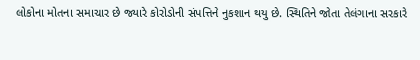લોકોના મોતના સમાચાર છે જ્યારે કોરોડોની સંપત્તિને નુકશાન થયુ છે. સ્થિતિને જોતા તેલંગાના સરકારે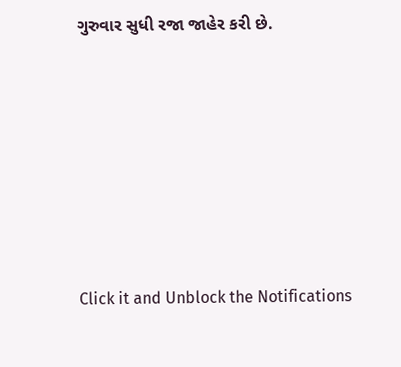ગુરુવાર સુધી રજા જાહેર કરી છે.












Click it and Unblock the Notifications